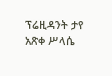ፕሬዚዳንት ታየ አጽቀ ሥላሴ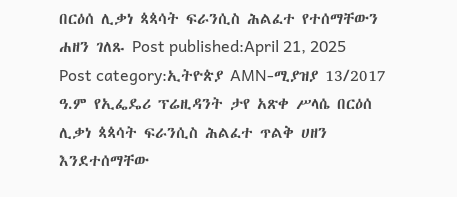በርዕሰ ሊቃነ ጳጳሳት ፍራንሲስ ሕልፈተ የተሰማቸውን ሐዘን ገለጹ Post published:April 21, 2025 Post category:ኢትዮጵያ AMN-ሚያዝያ 13/2017 ዓ.ም የኢፌዴሪ ፕሬዚዳንት ታየ አጽቀ ሥላሴ በርዕሰ ሊቃነ ጳጳሳት ፍራንሲስ ሕልፈተ ጥልቅ ሀዘን እንደተሰማቸው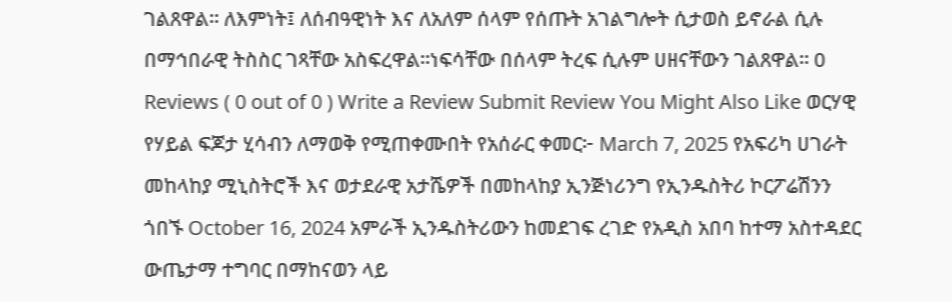ገልጸዋል፡፡ ለእምነት፤ ለሰብዓዊነት እና ለአለም ሰላም የሰጡት አገልግሎት ሲታወስ ይኖራል ሲሉ በማኅበራዊ ትስስር ገጻቸው አስፍረዋል፡፡ነፍሳቸው በሰላም ትረፍ ሲሉም ሀዘናቸውን ገልጸዋል፡፡ 0 Reviews ( 0 out of 0 ) Write a Review Submit Review You Might Also Like ወርሃዊ የሃይል ፍጆታ ሂሳብን ለማወቅ የሚጠቀሙበት የአሰራር ቀመር፦ March 7, 2025 የአፍሪካ ሀገራት መከላከያ ሚኒስትሮች እና ወታደራዊ አታሼዎች በመከላከያ ኢንጅነሪንግ የኢንዱስትሪ ኮርፖሬሽንን ጎበኙ October 16, 2024 አምራች ኢንዱስትሪውን ከመደገፍ ረገድ የአዲስ አበባ ከተማ አስተዳደር ውጤታማ ተግባር በማከናወን ላይ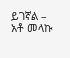ይገኛል – አቶ መላኩ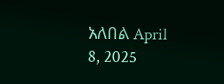አለበል April 8, 2025